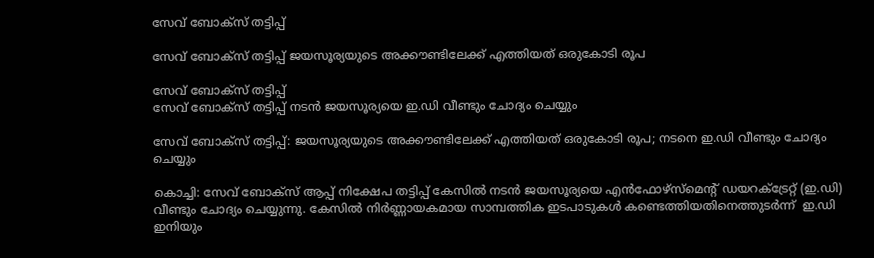സേവ് ബോക്‌സ് തട്ടിപ്പ്

സേവ് ബോക്‌സ് തട്ടിപ്പ് ജയസൂര്യയുടെ അക്കൗണ്ടിലേക്ക് എത്തിയത് ഒരുകോടി രൂപ

സേവ് ബോക്‌സ് തട്ടിപ്പ്
സേവ് ബോക്‌സ് തട്ടിപ്പ് നടൻ ജയസൂര്യയെ ഇ.ഡി വീണ്ടും ചോദ്യം ചെയ്യും

സേവ് ബോക്‌സ് തട്ടിപ്പ്: ജയസൂര്യയുടെ അക്കൗണ്ടിലേക്ക് എത്തിയത് ഒരുകോടി രൂപ; നടനെ ഇ.ഡി വീണ്ടും ചോദ്യം ചെയ്യും

കൊച്ചി: സേവ് ബോക്‌സ് ആപ്പ് നിക്ഷേപ തട്ടിപ്പ് കേസിൽ നടൻ ജയസൂര്യയെ എൻഫോഴ്‌സ്‌മെന്റ് ഡയറക്ട്രേറ്റ് (ഇ.ഡി) വീണ്ടും ചോദ്യം ചെയ്യുന്നു. കേസിൽ നിർണ്ണായകമായ സാമ്പത്തിക ഇടപാടുകൾ കണ്ടെത്തിയതിനെത്തുടർന്ന്  ഇ.ഡി ഇനിയും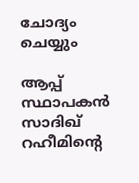ചോദ്യം ചെയ്യും

ആപ്പ് സ്ഥാപകൻ സാദിഖ് റഹീമിന്റെ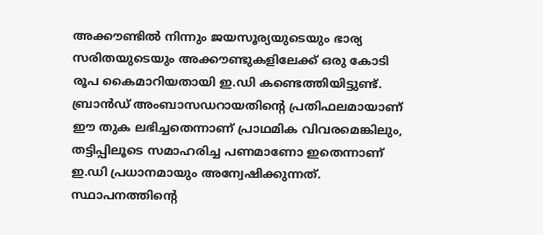അക്കൗണ്ടിൽ നിന്നും ജയസൂര്യയുടെയും ഭാര്യ സരിതയുടെയും അക്കൗണ്ടുകളിലേക്ക് ഒരു കോടി രൂപ കൈമാറിയതായി ഇ.ഡി കണ്ടെത്തിയിട്ടുണ്ട്. ബ്രാൻഡ് അംബാസഡറായതിന്റെ പ്രതിഫലമായാണ് ഈ തുക ലഭിച്ചതെന്നാണ് പ്രാഥമിക വിവരമെങ്കിലും, തട്ടിപ്പിലൂടെ സമാഹരിച്ച പണമാണോ ഇതെന്നാണ് ഇ.ഡി പ്രധാനമായും അന്വേഷിക്കുന്നത്. സ്ഥാപനത്തിന്റെ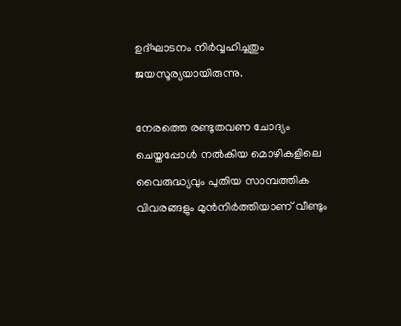ഉദ്ഘാടനം നിർവ്വഹിച്ചതും ജയസൂര്യയായിരുന്നു.

നേരത്തെ രണ്ടുതവണ ചോദ്യം ചെയ്തപ്പോൾ നൽകിയ മൊഴികളിലെ വൈരുദ്ധ്യവും പുതിയ സാമ്പത്തിക വിവരങ്ങളും മുൻനിർത്തിയാണ് വീണ്ടും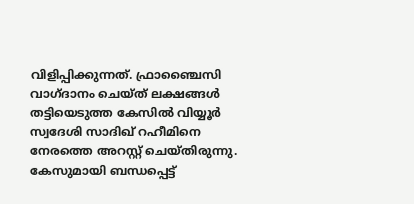വിളിപ്പിക്കുന്നത്. ഫ്രാഞ്ചൈസി വാഗ്ദാനം ചെയ്ത് ലക്ഷങ്ങൾ തട്ടിയെടുത്ത കേസിൽ വിയ്യൂർ സ്വദേശി സാദിഖ് റഹീമിനെ നേരത്തെ അറസ്റ്റ് ചെയ്തിരുന്നു. കേസുമായി ബന്ധപ്പെട്ട്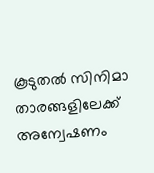കൂടുതൽ സിനിമാ താരങ്ങളിലേക്ക് അന്വേഷണം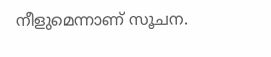നീളുമെന്നാണ് സൂചന.